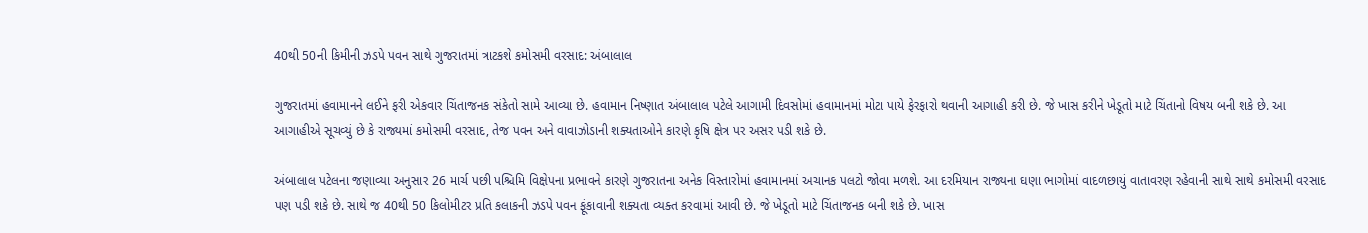40થી 50ની કિમીની ઝડપે પવન સાથે ગુજરાતમાં ત્રાટકશે કમોસમી વરસાદ: અંબાલાલ

ગુજરાતમાં હવામાનને લઈને ફરી એકવાર ચિંતાજનક સંકેતો સામે આવ્યા છે. હવામાન નિષ્ણાત અંબાલાલ પટેલે આગામી દિવસોમાં હવામાનમાં મોટા પાયે ફેરફારો થવાની આગાહી કરી છે. જે ખાસ કરીને ખેડૂતો માટે ચિંતાનો વિષય બની શકે છે. આ આગાહીએ સૂચવ્યું છે કે રાજ્યમાં કમોસમી વરસાદ, તેજ પવન અને વાવાઝોડાની શક્યતાઓને કારણે કૃષિ ક્ષેત્ર પર અસર પડી શકે છે.

અંબાલાલ પટેલના જણાવ્યા અનુસાર 26 માર્ચ પછી પશ્ચિમિ વિક્ષેપના પ્રભાવને કારણે ગુજરાતના અનેક વિસ્તારોમાં હવામાનમાં અચાનક પલટો જોવા મળશે. આ દરમિયાન રાજ્યના ઘણા ભાગોમાં વાદળછાયું વાતાવરણ રહેવાની સાથે સાથે કમોસમી વરસાદ પણ પડી શકે છે. સાથે જ 40થી 50 કિલોમીટર પ્રતિ કલાકની ઝડપે પવન ફૂંકાવાની શક્યતા વ્યક્ત કરવામાં આવી છે. જે ખેડૂતો માટે ચિંતાજનક બની શકે છે. ખાસ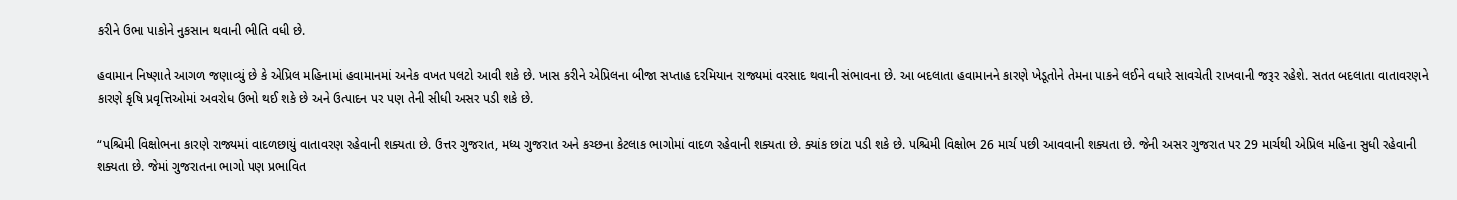કરીને ઉભા પાકોને નુકસાન થવાની ભીતિ વધી છે.

હવામાન નિષ્ણાતે આગળ જણાવ્યું છે કે એપ્રિલ મહિનામાં હવામાનમાં અનેક વખત પલટો આવી શકે છે. ખાસ કરીને એપ્રિલના બીજા સપ્તાહ દરમિયાન રાજ્યમાં વરસાદ થવાની સંભાવના છે. આ બદલાતા હવામાનને કારણે ખેડૂતોને તેમના પાકને લઈને વધારે સાવચેતી રાખવાની જરૂર રહેશે. સતત બદલાતા વાતાવરણને કારણે કૃષિ પ્રવૃત્તિઓમાં અવરોધ ઉભો થઈ શકે છે અને ઉત્પાદન પર પણ તેની સીધી અસર પડી શકે છે.

“પશ્ચિમી વિક્ષોભના કારણે રાજ્યમાં વાદળછાયું વાતાવરણ રહેવાની શક્યતા છે. ઉત્તર ગુજરાત, મધ્ય ગુજરાત અને કચ્છના કેટલાક ભાગોમાં વાદળ રહેવાની શક્યતા છે. ક્યાંક છાંટા પડી શકે છે. પશ્ચિમી વિક્ષોભ 26 માર્ચ પછી આવવાની શક્યતા છે. જેની અસર ગુજરાત પર 29 માર્ચથી એપ્રિલ મહિના સુધી રહેવાની શક્યતા છે. જેમાં ગુજરાતના ભાગો પણ પ્રભાવિત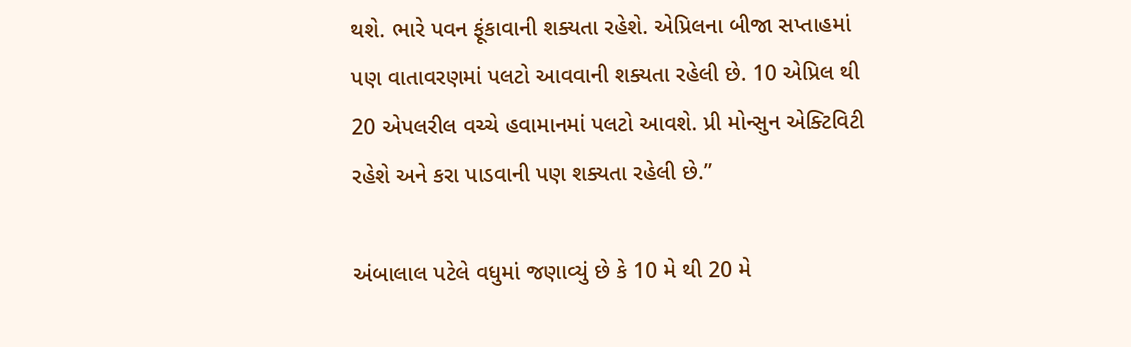થશે. ભારે પવન ફૂંકાવાની શક્યતા રહેશે. એપ્રિલના બીજા સપ્તાહમાં પણ વાતાવરણમાં પલટો આવવાની શક્યતા રહેલી છે. 10 એપ્રિલ થી 20 એપલરીલ વચ્ચે હવામાનમાં પલટો આવશે. પ્રી મોન્સુન એક્ટિવિટી રહેશે અને કરા પાડવાની પણ શક્યતા રહેલી છે.”

અંબાલાલ પટેલે વધુમાં જણાવ્યું છે કે 10 મે થી 20 મે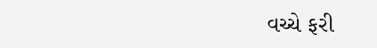વચ્ચે ફરી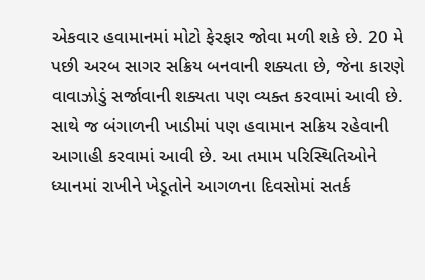એકવાર હવામાનમાં મોટો ફેરફાર જોવા મળી શકે છે. 20 મે પછી અરબ સાગર સક્રિય બનવાની શક્યતા છે, જેના કારણે વાવાઝોડું સર્જાવાની શક્યતા પણ વ્યક્ત કરવામાં આવી છે. સાથે જ બંગાળની ખાડીમાં પણ હવામાન સક્રિય રહેવાની આગાહી કરવામાં આવી છે. આ તમામ પરિસ્થિતિઓને ધ્યાનમાં રાખીને ખેડૂતોને આગળના દિવસોમાં સતર્ક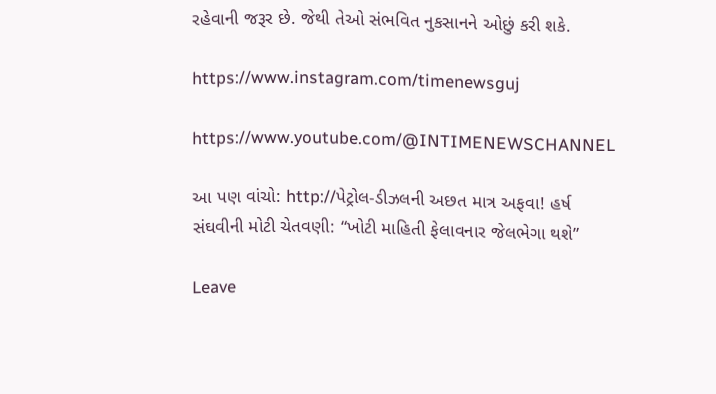રહેવાની જરૂર છે. જેથી તેઓ સંભવિત નુકસાનને ઓછું કરી શકે.

https://www.instagram.com/timenewsguj

https://www.youtube.com/@INTIMENEWSCHANNEL

આ પણ વાંચો: http://પેટ્રોલ-ડીઝલની અછત માત્ર અફવા! હર્ષ સંઘવીની મોટી ચેતવણી: “ખોટી માહિતી ફેલાવનાર જેલભેગા થશે”

Leave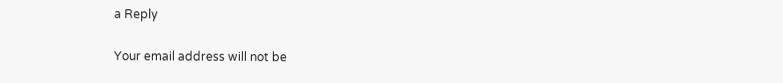a Reply

Your email address will not be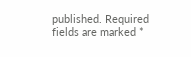published. Required fields are marked *